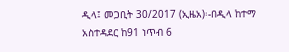ዲላ፤ መጋቢት 30/2017 (ኢዜአ)፡-በዲላ ከተማ አስተዳደር ከ91 ነጥብ 6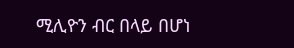ሚሊዮን ብር በላይ በሆነ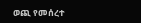ወጪ የመሰረተ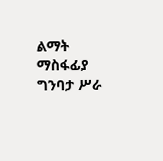ልማት ማስፋፊያ ግንባታ ሥራ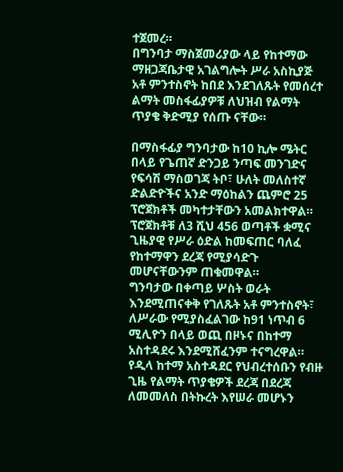ተጀመረ።
በግንባታ ማስጀመሪያው ላይ የከተማው ማዘጋጃቤታዊ አገልግሎት ሥራ አስኪያጅ አቶ ምንተስኖት ከበደ እንደገለጹት የመሰረተ ልማት መስፋፊያዎቹ ለህዝብ የልማት ጥያቄ ቅድሚያ የሰጡ ናቸው።

በማስፋፊያ ግንባታው ከ10 ኪሎ ሜትር በላይ የጌጠኛ ድንጋይ ንጣፍ መንገድና የፍሳሽ ማስወገጃ ትቦ፣ ሁለት መለስተኛ ድልድዮችና አንድ ማዕከልን ጨምሮ 25 ፕሮጀክቶች መካተታቸውን አመልክተዋል።
ፕሮጀክቶቹ ለ3 ሺህ 456 ወጣቶች ቋሚና ጊዜያዊ የሥራ ዕድል ከመፍጠር ባለፈ የከተማዋን ደረጃ የሚያሳድጉ መሆናቸውንም ጠቁመዋል።
ግንባታው በቀጣይ ሦስት ወራት እንደሚጠናቀቅ የገለጹት አቶ ምንተስኖት፣ ለሥራው የሚያስፈልገው ከ91 ነጥብ 6 ሚሊዮን በላይ ወጪ በዞኑና በከተማ አስተዳደሩ እንደሚሸፈንም ተናግረዋል።
የዲላ ከተማ አስተዳደር የህብረተሰቡን የብዙ ጊዜ የልማት ጥያቄዎች ደረጃ በደረጃ ለመመለስ በትኩረት እየሠራ መሆኑን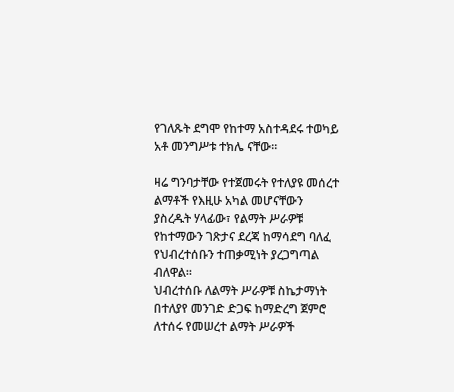የገለጹት ደግሞ የከተማ አስተዳደሩ ተወካይ አቶ መንግሥቱ ተክሌ ናቸው።

ዛሬ ግንባታቸው የተጀመሩት የተለያዩ መሰረተ ልማቶች የእዚሁ አካል መሆናቸውን ያስረዱት ሃላፊው፣ የልማት ሥራዎቹ የከተማውን ገጽታና ደረጃ ከማሳደግ ባለፈ የህብረተሰቡን ተጠቃሚነት ያረጋግጣል ብለዋል።
ህብረተሰቡ ለልማት ሥራዎቹ ስኬታማነት በተለያየ መንገድ ድጋፍ ከማድረግ ጀምሮ ለተሰሩ የመሠረተ ልማት ሥራዎች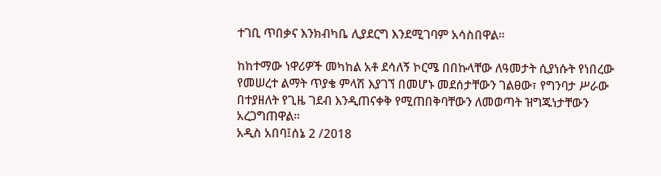ተገቢ ጥበቃና እንክብካቤ ሊያደርግ እንደሚገባም አሳስበዋል።

ከከተማው ነዋሪዎች መካከል አቶ ደሳለኝ ኮርሜ በበኩላቸው ለዓመታት ሲያነሱት የነበረው የመሠረተ ልማት ጥያቄ ምላሽ እያገኘ በመሆኑ መደሰታቸውን ገልፀው፣ የግንባታ ሥራው በተያዘለት የጊዜ ገደብ እንዲጠናቀቅ የሚጠበቅባቸውን ለመወጣት ዝግጁነታቸውን አረጋግጠዋል።
አዲስ አበባ፤ሰኔ 2 /2018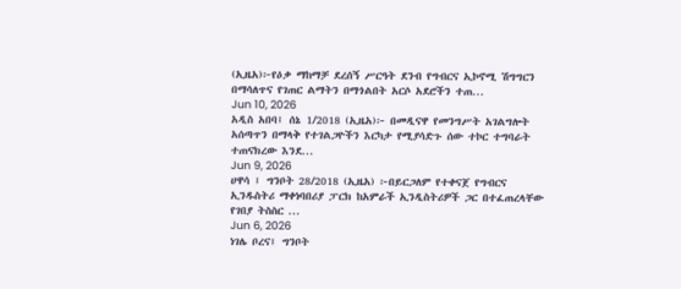(ኢዜአ)፦የዕቃ ማከማቻ ደረሰኝ ሥርዓት ደንብ የግብርና ኢኮኖሚ ሽግግርን በማሳለጥና የገጠር ልማትን በማጎልበት አርሶ አደሮችን ተጠ...
Jun 10, 2026
አዲስ አበባ፤ ሰኔ 1/2018 (ኢዜአ)፦ በመዲናዋ የመንግሥት አገልግሎት አሰጣጥን በማላቅ የተገልጋዮችን እርካታ የሚያሳድጉ ሰው ተኮር ተግባራት ተጠናክረው እንደ...
Jun 9, 2026
ሀዋሳ ፤ ግንቦት 28/2018 (ኢዜአ) ፦በይርጋለም የተቀናጀ የግብርና ኢንዱስትሪ ማቀነባበሪያ ፓርክ ከአምራች ኢንዲስትሪዎች ጋር በተፈጠረላቸው የገበያ ትስስር ...
Jun 6, 2026
ነገሌ ቦረና፤ ግንቦት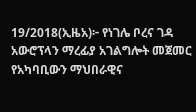19/2018(ኢዜአ)፦ የነገሌ ቦረና ገዳ አውሮፕላን ማረፊያ አገልግሎት መጀመር የአካባቢውን ማህበራዊና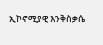ኢኮኖሚያዊ እንቅስቃሴ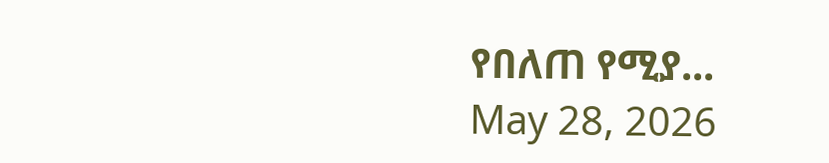የበለጠ የሚያ...
May 28, 2026